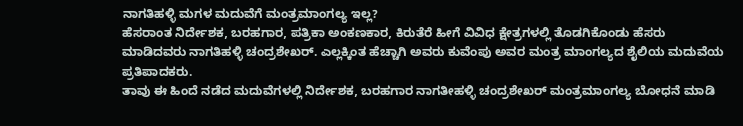ನಾಗತಿಹಳ್ಳಿ ಮಗಳ ಮದುವೆಗೆ ಮಂತ್ರಮಾಂಗಲ್ಯ ಇಲ್ಲ?
ಹೆಸರಾಂತ ನಿರ್ದೇಶಕ, ಬರಹಗಾರ, ಪತ್ರಿಕಾ ಅಂಕಣಕಾರ, ಕಿರುತೆರೆ ಹೀಗೆ ವಿವಿಧ ಕ್ಷೇತ್ರಗಳಲ್ಲಿ ತೊಡಗಿಕೊಂಡು ಹೆಸರು ಮಾಡಿದವರು ನಾಗತಿಹಳ್ಳಿ ಚಂದ್ರಶೇಖರ್. ಎಲ್ಲಕ್ಕಿಂತ ಹೆಚ್ಚಾಗಿ ಅವರು ಕುವೆಂಪು ಅವರ ಮಂತ್ರ ಮಾಂಗಲ್ಯದ ಶೈಲಿಯ ಮದುವೆಯ ಪ್ರತಿಪಾದಕರು.
ತಾವು ಈ ಹಿಂದೆ ನಡೆದ ಮದುವೆಗಳಲ್ಲಿ ನಿರ್ದೇಶಕ, ಬರಹಗಾರ ನಾಗತೀಹಳ್ಳಿ ಚಂದ್ರಶೇಖರ್ ಮಂತ್ರಮಾಂಗಲ್ಯ ಬೋಧನೆ ಮಾಡಿ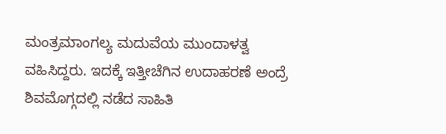ಮಂತ್ರಮಾಂಗಲ್ಯ ಮದುವೆಯ ಮುಂದಾಳತ್ವ ವಹಿಸಿದ್ದರು. ಇದಕ್ಕೆ ಇತ್ತೀಚೆಗಿನ ಉದಾಹರಣೆ ಅಂದ್ರೆ ಶಿವಮೊಗ್ಗದಲ್ಲಿ ನಡೆದ ಸಾಹಿತಿ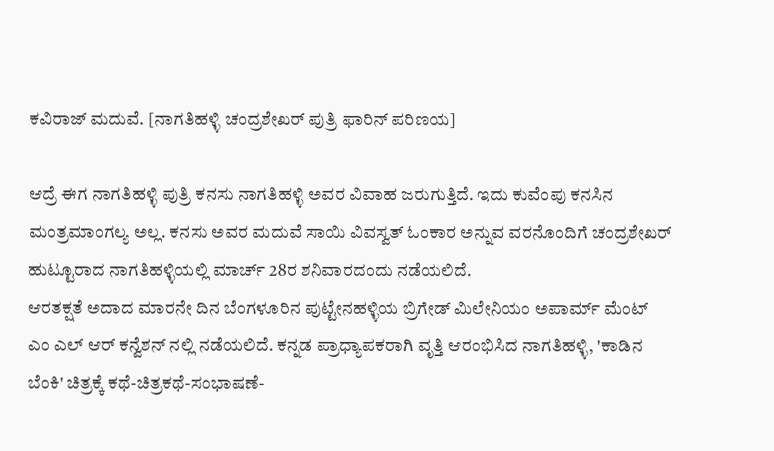ಕವಿರಾಜ್ ಮದುವೆ. [ನಾಗತಿಹಳ್ಳಿ ಚಂದ್ರಶೇಖರ್ ಪುತ್ರಿ ಫಾರಿನ್ ಪರಿಣಯ]

ಆದ್ರೆ ಈಗ ನಾಗತಿಹಳ್ಳಿ ಪುತ್ರಿ ಕನಸು ನಾಗತಿಹಳ್ಳಿ ಅವರ ವಿವಾಹ ಜರುಗುತ್ತಿದೆ. ಇದು ಕುವೆಂಪು ಕನಸಿನ ಮಂತ್ರಮಾಂಗಲ್ಯ ಅಲ್ಲ. ಕನಸು ಅವರ ಮದುವೆ ಸಾಯಿ ವಿವಸ್ವತ್ ಓಂಕಾರ ಅನ್ನುವ ವರನೊಂದಿಗೆ ಚಂದ್ರಶೇಖರ್ ಹುಟ್ಟೂರಾದ ನಾಗತಿಹಳ್ಳಿಯಲ್ಲಿ ಮಾರ್ಚ್ 28ರ ಶನಿವಾರದಂದು ನಡೆಯಲಿದೆ.
ಆರತಕ್ಷತೆ ಅದಾದ ಮಾರನೇ ದಿನ ಬೆಂಗಳೂರಿನ ಪುಟ್ಟೇನಹಳ್ಳಿಯ ಬ್ರಿಗೇಡ್ ಮಿಲೇನಿಯಂ ಅಪಾರ್ಮ್ ಮೆಂಟ್ ಎಂ ಎಲ್ ಆರ್ ಕನ್ವೆಶನ್ ನಲ್ಲಿ ನಡೆಯಲಿದೆ. ಕನ್ನಡ ಪ್ರಾಧ್ಯಾಪಕರಾಗಿ ವೃತ್ತಿ ಆರಂಭಿಸಿದ ನಾಗತಿಹಳ್ಳಿ, 'ಕಾಡಿನ ಬೆಂಕಿ' ಚಿತ್ರಕ್ಕೆ ಕಥೆ-ಚಿತ್ರಕಥೆ-ಸಂಭಾಷಣೆ-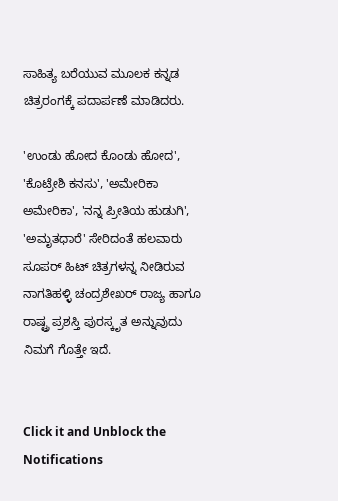ಸಾಹಿತ್ಯ ಬರೆಯುವ ಮೂಲಕ ಕನ್ನಡ ಚಿತ್ರರಂಗಕ್ಕೆ ಪದಾರ್ಪಣೆ ಮಾಡಿದರು.

'ಉಂಡು ಹೋದ ಕೊಂಡು ಹೋದ', 'ಕೊಟ್ರೇಶಿ ಕನಸು', 'ಅಮೇರಿಕಾ ಅಮೇರಿಕಾ', 'ನನ್ನ ಪ್ರೀತಿಯ ಹುಡುಗಿ', 'ಅಮೃತಧಾರೆ' ಸೇರಿದಂತೆ ಹಲವಾರು ಸೂಪರ್ ಹಿಟ್ ಚಿತ್ರಗಳನ್ನ ನೀಡಿರುವ ನಾಗತಿಹಳ್ಳಿ ಚಂದ್ರಶೇಖರ್ ರಾಜ್ಯ ಹಾಗೂ ರಾಷ್ಟ್ರ ಪ್ರಶಸ್ತಿ ಪುರಸ್ಕೃತ ಅನ್ನುವುದು ನಿಮಗೆ ಗೊತ್ತೇ ಇದೆ.


Click it and Unblock the Notifications